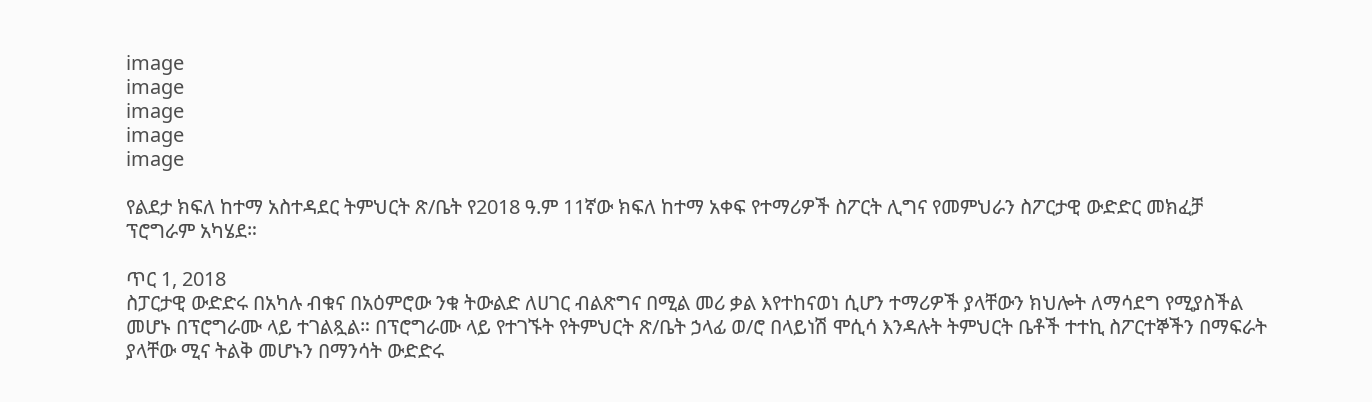image
image
image
image
image

የልደታ ክፍለ ከተማ አስተዳደር ትምህርት ጽ/ቤት የ2018 ዓ.ም 11ኛው ክፍለ ከተማ አቀፍ የተማሪዎች ስፖርት ሊግና የመምህራን ስፖርታዊ ውድድር መክፈቻ ፕሮግራም አካሄደ።

ጥር 1, 2018
ስፓርታዊ ውድድሩ በአካሉ ብቁና በአዕምሮው ንቁ ትውልድ ለሀገር ብልጽግና በሚል መሪ ቃል እየተከናወነ ሲሆን ተማሪዎች ያላቸውን ክህሎት ለማሳደግ የሚያስችል መሆኑ በፕሮግራሙ ላይ ተገልጿል። በፕሮግራሙ ላይ የተገኙት የትምህርት ጽ/ቤት ኃላፊ ወ/ሮ በላይነሽ ሞሲሳ እንዳሉት ትምህርት ቤቶች ተተኪ ስፖርተኞችን በማፍራት ያላቸው ሚና ትልቅ መሆኑን በማንሳት ውድድሩ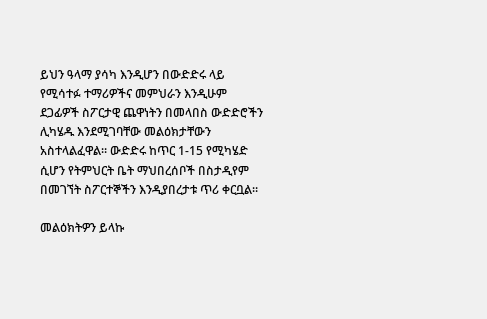ይህን ዓላማ ያሳካ እንዲሆን በውድድሩ ላይ የሚሳተፉ ተማሪዎችና መምህራን እንዲሁም ደጋፊዎች ስፖርታዊ ጨዋነትን በመላበስ ውድድሮችን ሊካሄዱ እንደሚገባቸው መልዕክታቸውን አስተላልፈዋል። ውድድሩ ከጥር 1-15 የሚካሄድ ሲሆን የትምህርት ቤት ማህበረሰቦች በስታዲየም በመገኘት ስፖርተኞችን እንዲያበረታቱ ጥሪ ቀርቧል።

መልዕክትዎን ይላኩ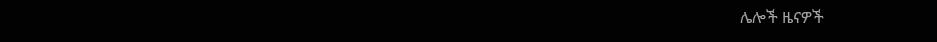ሌሎች ዜናዎች